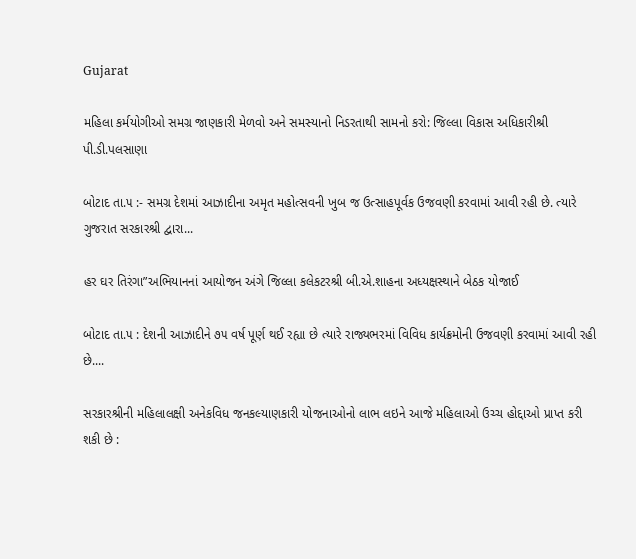Gujarat

મહિલા કર્મયોગીઓ સમગ્ર જાણકારી મેળવો અને સમસ્યાનો નિડરતાથી સામનો કરો: જિલ્લા વિકાસ અધિકારીશ્રી પી.ડી.પલસાણા

બોટાદ તા.૫ :- સમગ્ર દેશમાં આઝાદીના અમૃત મહોત્સવની ખુબ જ ઉત્સાહપૂર્વક ઉજવણી કરવામાં આવી રહી છે. ત્યારે ગુજરાત સરકારશ્રી દ્વારા...

હર ઘર તિરંગા”અભિયાનનાં આયોજન અંગે જિલ્લા કલેકટરશ્રી બી.એ.શાહના અધ્યક્ષસ્થાને બેઠક યોજાઈ

બોટાદ તા.૫ : દેશની આઝાદીને ૭૫ વર્ષ પૂર્ણ થઈ રહ્યા છે ત્યારે રાજ્યભરમાં વિવિધ કાર્યક્રમોની ઉજવણી કરવામાં આવી રહી છે....

સરકારશ્રીની મહિલાલક્ષી અનેકવિધ જનકલ્યાણકારી યોજનાઓનો લાભ લઇને આજે મહિલાઓ ઉચ્ચ હોદ્દાઓ પ્રાપ્ત કરી શકી છે :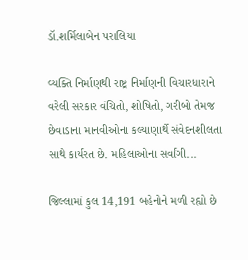ડૉ.શર્મિલાબેન પરાલિયા

વ્યક્તિ નિર્માણથી રાષ્ટ્ર નિર્માણની વિચારધારાને વરેલી સરકાર વંચિતો, શોષિતો, ગરીબો તેમજ છેવાડાના માનવીઓના કલ્યાણાર્થે સંવેદનશીલતા સાથે કાર્યરત છે. મહિલાઓના સર્વાંગી...

જિલ્લામાં કુલ 14,191 બહેનોને મળી રહ્યો છે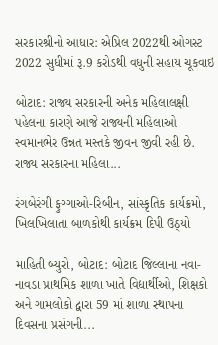સરકારશ્રીનો આધાર: એપ્રિલ 2022થી ઓગસ્ટ 2022 સુધીમાં રૂ.9 કરોડથી વધુની સહાય ચૂકવાઇ

બોટાદ: રાજ્ય સરકારની અનેક મહિલાલક્ષી પહેલના કારણે આજે રાજ્યની મહિલાઓ સ્વમાનભેર ઉન્નત મસ્તકે જીવન જીવી રહી છે. રાજ્ય સરકારના મહિલા...

રંગબેરંગી ફુગ્ગાઓ-રિબીન, સાંસ્કૃતિક કાર્યક્રમો, ખિલખિલાતા બાળકોથી કાર્યક્રમ દિપી ઉઠ્યો

માહિતી બ્યુરો, બોટાદ: બોટાદ જિલ્લાના નવા-નાવડા પ્રાથમિક શાળા ખાતે વિદ્યાર્થીઓ, શિક્ષકો અને ગામલોકો દ્વારા 59 માં શાળા સ્થાપના દિવસના પ્રસંગની...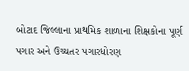બોટાદ જિલ્લાના પ્રાથમિક શાળાના શિક્ષકોના પૂર્ણ પગાર અને ઉચ્ચતર પગારધોરણ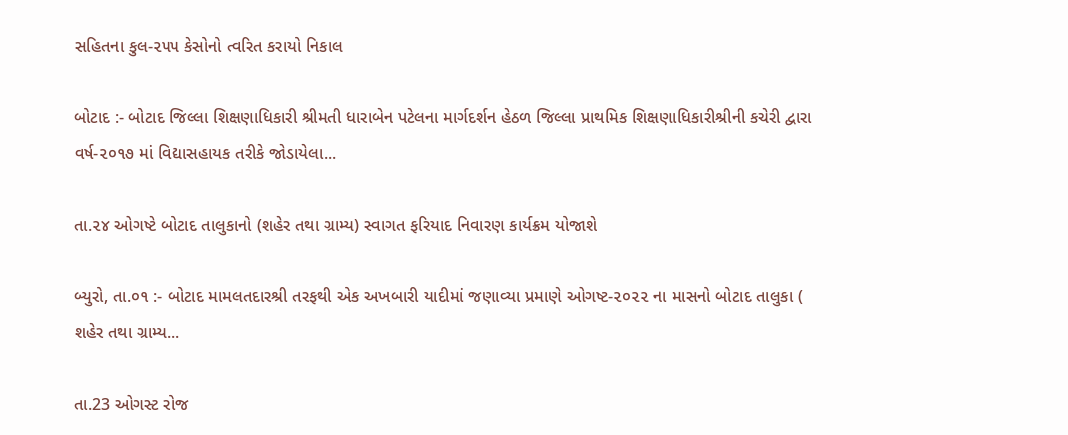સહિતના કુલ-૨૫૫ કેસોનો ત્વરિત કરાયો નિકાલ

બોટાદ :- બોટાદ જિલ્લા શિક્ષણાધિકારી શ્રીમતી ધારાબેન પટેલના માર્ગદર્શન હેઠળ જિલ્લા પ્રાથમિક શિક્ષણાધિકારીશ્રીની કચેરી દ્વારા વર્ષ-૨૦૧૭ માં વિદ્યાસહાયક તરીકે જોડાયેલા...

તા.૨૪ ઓગષ્ટે બોટાદ તાલુકાનો (શહેર તથા ગ્રામ્ય) સ્વાગત ફરિયાદ નિવારણ કાર્યક્રમ યોજાશે

બ્યુરો, તા.૦૧ :- બોટાદ મામલતદારશ્રી તરફથી એક અખબારી યાદીમાં જણાવ્યા પ્રમાણે ઓગષ્ટ-૨૦૨૨ ના માસનો બોટાદ તાલુકા ( શહેર તથા ગ્રામ્ય...

તા.23 ઓગસ્ટ રોજ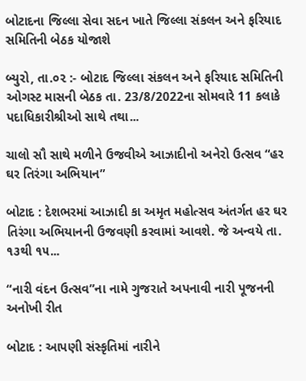બોટાદના જિલ્લા સેવા સદન ખાતે જિલ્લા સંકલન અને ફરિયાદ સમિતિની બેઠક યોજાશે

બ્યુરો, તા.૦૨ :- બોટાદ જિલ્લા સંકલન અને ફરિયાદ સમિતિની ઓગસ્ટ માસની બેઠક તા. 23/8/2022ના સોમવારે 11 કલાકે પદાધિકારીશ્રીઓ સાથે તથા...

ચાલો સૌ સાથે મળીને ઉજવીએ આઝાદીનો અનેરો ઉત્સવ “હર ઘર તિરંગા અભિયાન”

બોટાદ : દેશભરમાં આઝાદી કા અમૃત મહોત્સવ અંતર્ગત હર ઘર તિરંગા અભિયાનની ઉજવણી કરવામાં આવશે. જે અન્વયે તા. ૧૩થી ૧૫...

“નારી વંદન ઉત્સવ”ના નામે ગુજરાતે અપનાવી નારી પૂજનની અનોખી રીત

બોટાદ : આપણી સંસ્કૃતિમાં નારીને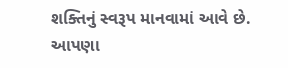શક્તિનું સ્વરૂપ માનવામાં આવે છે. આપણા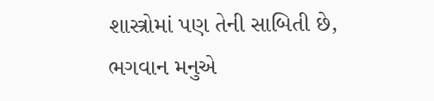શાસ્ત્રોમાં પણ તેની સાબિતી છે, ભગવાન મનુએ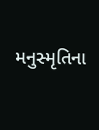મનુસ્મૃતિના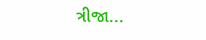ત્રીજા...